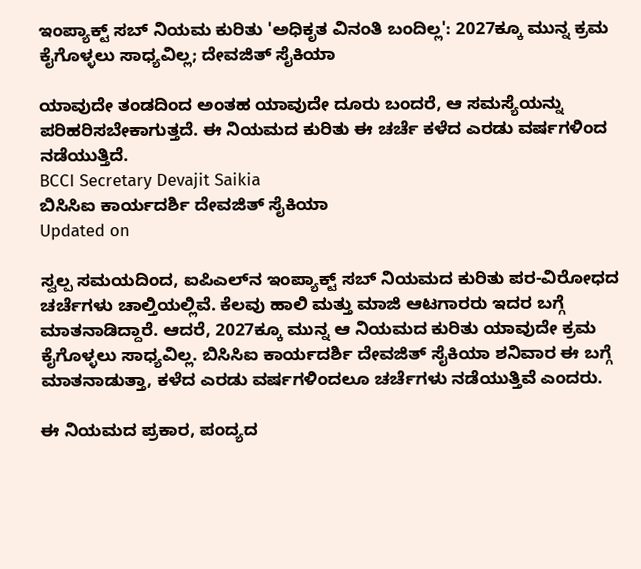ಇಂಪ್ಯಾಕ್ಟ್ ಸಬ್ ನಿಯಮ ಕುರಿತು 'ಅಧಿಕೃತ ವಿನಂತಿ ಬಂದಿಲ್ಲ': 2027ಕ್ಕೂ ಮುನ್ನ ಕ್ರಮ ಕೈಗೊಳ್ಳಲು ಸಾಧ್ಯವಿಲ್ಲ; ದೇವಜಿತ್ ಸೈಕಿಯಾ

ಯಾವುದೇ ತಂಡದಿಂದ ಅಂತಹ ಯಾವುದೇ ದೂರು ಬಂದರೆ, ಆ ಸಮಸ್ಯೆಯನ್ನು ಪರಿಹರಿಸಬೇಕಾಗುತ್ತದೆ. ಈ ನಿಯಮದ ಕುರಿತು ಈ ಚರ್ಚೆ ಕಳೆದ ಎರಡು ವರ್ಷಗಳಿಂದ ನಡೆಯುತ್ತಿದೆ.
BCCI Secretary Devajit Saikia
ಬಿಸಿಸಿಐ ಕಾರ್ಯದರ್ಶಿ ದೇವಜಿತ್ ಸೈಕಿಯಾ
Updated on

ಸ್ವಲ್ಪ ಸಮಯದಿಂದ, ಐಪಿಎಲ್‌ನ ಇಂಪ್ಯಾಕ್ಟ್ ಸಬ್ ನಿಯಮದ ಕುರಿತು ಪರ-ವಿರೋಧದ ಚರ್ಚೆಗಳು ಚಾಲ್ತಿಯಲ್ಲಿವೆ. ಕೆಲವು ಹಾಲಿ ಮತ್ತು ಮಾಜಿ ಆಟಗಾರರು ಇದರ ಬಗ್ಗೆ ಮಾತನಾಡಿದ್ದಾರೆ. ಆದರೆ, 2027ಕ್ಕೂ ಮುನ್ನ ಆ ನಿಯಮದ ಕುರಿತು ಯಾವುದೇ ಕ್ರಮ ಕೈಗೊಳ್ಳಲು ಸಾಧ್ಯವಿಲ್ಲ. ಬಿಸಿಸಿಐ ಕಾರ್ಯದರ್ಶಿ ದೇವಜಿತ್ ಸೈಕಿಯಾ ಶನಿವಾರ ಈ ಬಗ್ಗೆ ಮಾತನಾಡುತ್ತಾ, ಕಳೆದ ಎರಡು ವರ್ಷಗಳಿಂದಲೂ ಚರ್ಚೆಗಳು ನಡೆಯುತ್ತಿವೆ ಎಂದರು.

ಈ ನಿಯಮದ ಪ್ರಕಾರ, ಪಂದ್ಯದ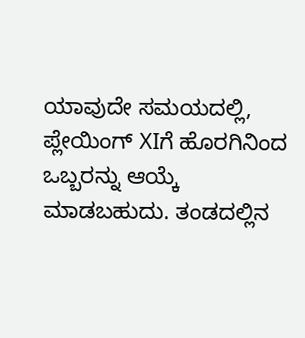ಯಾವುದೇ ಸಮಯದಲ್ಲಿ, ಪ್ಲೇಯಿಂಗ್ XIಗೆ ಹೊರಗಿನಿಂದ ಒಬ್ಬರನ್ನು ಆಯ್ಕೆ ಮಾಡಬಹುದು. ತಂಡದಲ್ಲಿನ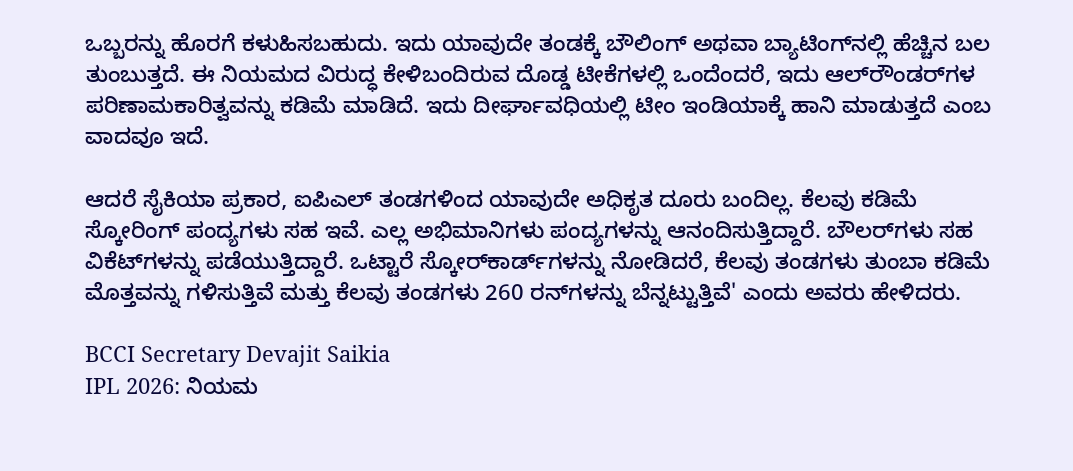ಒಬ್ಬರನ್ನು ಹೊರಗೆ ಕಳುಹಿಸಬಹುದು. ಇದು ಯಾವುದೇ ತಂಡಕ್ಕೆ ಬೌಲಿಂಗ್ ಅಥವಾ ಬ್ಯಾಟಿಂಗ್‌ನಲ್ಲಿ ಹೆಚ್ಚಿನ ಬಲ ತುಂಬುತ್ತದೆ. ಈ ನಿಯಮದ ವಿರುದ್ಧ ಕೇಳಿಬಂದಿರುವ ದೊಡ್ಡ ಟೀಕೆಗಳಲ್ಲಿ ಒಂದೆಂದರೆ, ಇದು ಆಲ್‌ರೌಂಡರ್‌ಗಳ ಪರಿಣಾಮಕಾರಿತ್ವವನ್ನು ಕಡಿಮೆ ಮಾಡಿದೆ. ಇದು ದೀರ್ಘಾವಧಿಯಲ್ಲಿ ಟೀಂ ಇಂಡಿಯಾಕ್ಕೆ ಹಾನಿ ಮಾಡುತ್ತದೆ ಎಂಬ ವಾದವೂ ಇದೆ.

ಆದರೆ ಸೈಕಿಯಾ ಪ್ರಕಾರ, ಐಪಿಎಲ್ ತಂಡಗಳಿಂದ ಯಾವುದೇ ಅಧಿಕೃತ ದೂರು ಬಂದಿಲ್ಲ. ಕೆಲವು ಕಡಿಮೆ ಸ್ಕೋರಿಂಗ್ ಪಂದ್ಯಗಳು ಸಹ ಇವೆ. ಎಲ್ಲ ಅಭಿಮಾನಿಗಳು ಪಂದ್ಯಗಳನ್ನು ಆನಂದಿಸುತ್ತಿದ್ದಾರೆ. ಬೌಲರ್‌ಗಳು ಸಹ ವಿಕೆಟ್‌ಗಳನ್ನು ಪಡೆಯುತ್ತಿದ್ದಾರೆ. ಒಟ್ಟಾರೆ ಸ್ಕೋರ್‌ಕಾರ್ಡ್‌ಗಳನ್ನು ನೋಡಿದರೆ, ಕೆಲವು ತಂಡಗಳು ತುಂಬಾ ಕಡಿಮೆ ಮೊತ್ತವನ್ನು ಗಳಿಸುತ್ತಿವೆ ಮತ್ತು ಕೆಲವು ತಂಡಗಳು 260 ರನ್‌ಗಳನ್ನು ಬೆನ್ನಟ್ಟುತ್ತಿವೆ' ಎಂದು ಅವರು ಹೇಳಿದರು.

BCCI Secretary Devajit Saikia
IPL 2026: ನಿಯಮ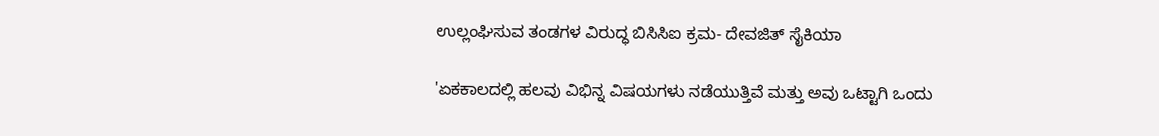ಉಲ್ಲಂಘಿಸುವ ತಂಡಗಳ ವಿರುದ್ಧ ಬಿಸಿಸಿಐ ಕ್ರಮ- ದೇವಜಿತ್ ಸೈಕಿಯಾ

'ಏಕಕಾಲದಲ್ಲಿ ಹಲವು ವಿಭಿನ್ನ ವಿಷಯಗಳು ನಡೆಯುತ್ತಿವೆ ಮತ್ತು ಅವು ಒಟ್ಟಾಗಿ ಒಂದು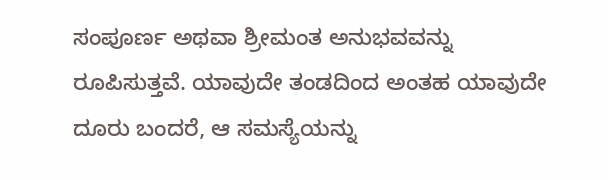ಸಂಪೂರ್ಣ ಅಥವಾ ಶ್ರೀಮಂತ ಅನುಭವವನ್ನು ರೂಪಿಸುತ್ತವೆ. ಯಾವುದೇ ತಂಡದಿಂದ ಅಂತಹ ಯಾವುದೇ ದೂರು ಬಂದರೆ, ಆ ಸಮಸ್ಯೆಯನ್ನು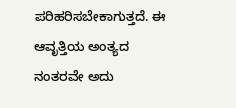ಪರಿಹರಿಸಬೇಕಾಗುತ್ತದೆ. ಈ ಆವೃತ್ತಿಯ ಅಂತ್ಯದ ನಂತರವೇ ಅದು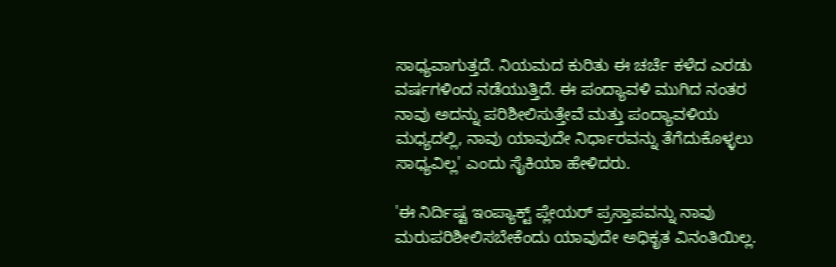ಸಾಧ್ಯವಾಗುತ್ತದೆ. ನಿಯಮದ ಕುರಿತು ಈ ಚರ್ಚೆ ಕಳೆದ ಎರಡು ವರ್ಷಗಳಿಂದ ನಡೆಯುತ್ತಿದೆ. ಈ ಪಂದ್ಯಾವಳಿ ಮುಗಿದ ನಂತರ ನಾವು ಅದನ್ನು ಪರಿಶೀಲಿಸುತ್ತೇವೆ ಮತ್ತು ಪಂದ್ಯಾವಳಿಯ ಮಧ್ಯದಲ್ಲಿ, ನಾವು ಯಾವುದೇ ನಿರ್ಧಾರವನ್ನು ತೆಗೆದುಕೊಳ್ಳಲು ಸಾಧ್ಯವಿಲ್ಲ' ಎಂದು ಸೈಕಿಯಾ ಹೇಳಿದರು.

'ಈ ನಿರ್ದಿಷ್ಟ ಇಂಪ್ಯಾಕ್ಟ್ ಪ್ಲೇಯರ್ ಪ್ರಸ್ತಾಪವನ್ನು ನಾವು ಮರುಪರಿಶೀಲಿಸಬೇಕೆಂದು ಯಾವುದೇ ಅಧಿಕೃತ ವಿನಂತಿಯಿಲ್ಲ.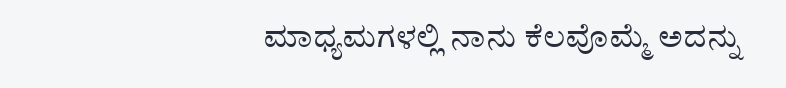ಮಾಧ್ಯಮಗಳಲ್ಲಿ ನಾನು ಕೆಲವೊಮ್ಮೆ ಅದನ್ನು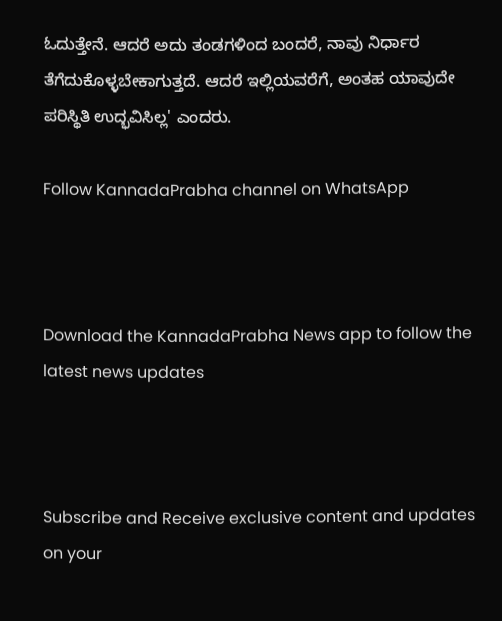ಓದುತ್ತೇನೆ. ಆದರೆ ಅದು ತಂಡಗಳಿಂದ ಬಂದರೆ, ನಾವು ನಿರ್ಧಾರ ತೆಗೆದುಕೊಳ್ಳಬೇಕಾಗುತ್ತದೆ. ಆದರೆ ಇಲ್ಲಿಯವರೆಗೆ, ಅಂತಹ ಯಾವುದೇ ಪರಿಸ್ಥಿತಿ ಉದ್ಭವಿಸಿಲ್ಲ' ಎಂದರು.

Follow KannadaPrabha channel on WhatsApp



Download the KannadaPrabha News app to follow the latest news updates



Subscribe and Receive exclusive content and updates on your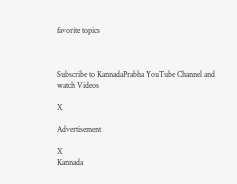favorite topics



Subscribe to KannadaPrabha YouTube Channel and watch Videos

X

Advertisement

X
Kannada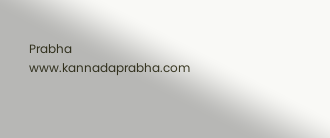Prabha
www.kannadaprabha.com